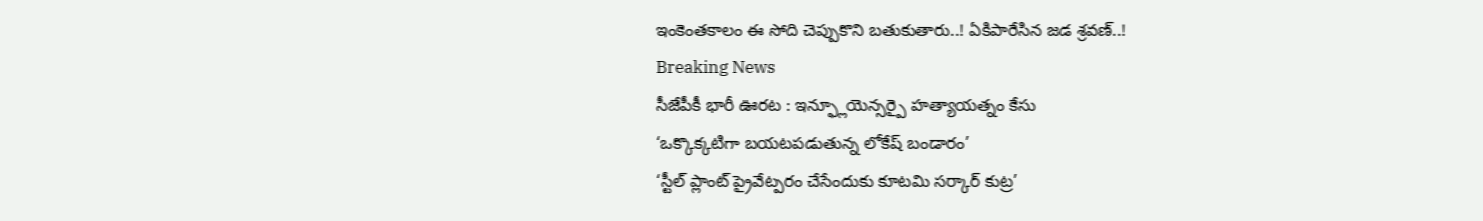ఇంకెంతకాలం ఈ సోది చెప్పుకొని బతుకుతారు..! ఏకిపారేసిన జడ శ్రవణ్..!
Breaking News
సీజేపీకీ భారీ ఊరట : ఇన్ఫ్లూయెన్సర్పై హత్యాయత్నం కేసు
‘ఒక్కొక్కటిగా బయటపడుతున్న లోకేష్ బండారం’
‘స్టీల్ ప్లాంట్ ప్రైవేట్పరం చేసేందుకు కూటమి సర్కార్ కుట్ర’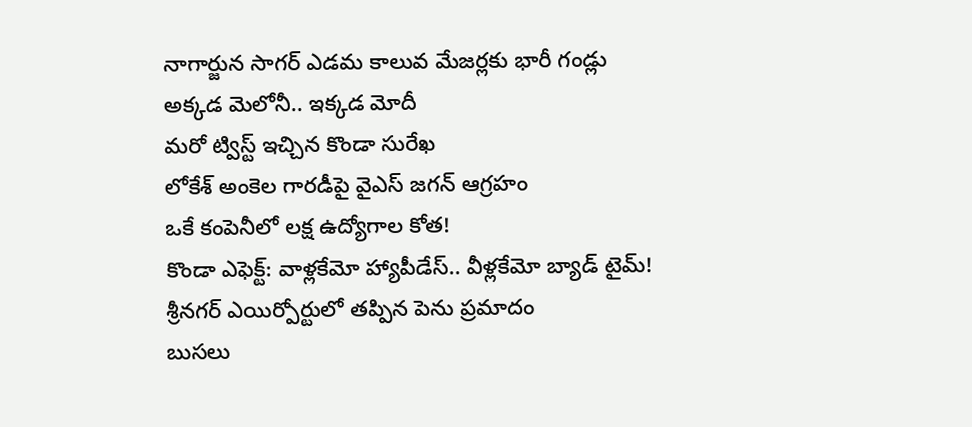నాగార్జున సాగర్ ఎడమ కాలువ మేజర్లకు భారీ గండ్లు
అక్కడ మెలోనీ.. ఇక్కడ మోదీ
మరో ట్విస్ట్ ఇచ్చిన కొండా సురేఖ
లోకేశ్ అంకెల గారడీపై వైఎస్ జగన్ ఆగ్రహం
ఒకే కంపెనీలో లక్ష ఉద్యోగాల కోత!
కొండా ఎఫెక్ట్: వాళ్లకేమో హ్యాపీడేస్.. వీళ్లకేమో బ్యాడ్ టైమ్!
శ్రీనగర్ ఎయిర్పోర్టులో తప్పిన పెను ప్రమాదం
బుసలు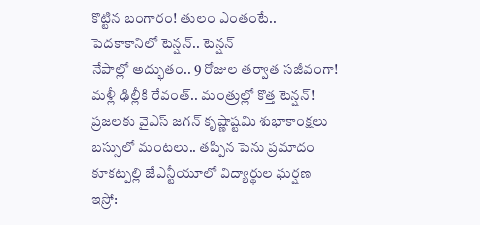కొట్టిన బంగారం! తులం ఎంతంటే..
పెదకాకానిలో టెన్షన్.. టెన్షన్
నేపాల్లో అద్భుతం.. 9 రోజుల తర్వాత సజీవంగా!
మళ్లీ ఢిల్లీకి రేవంత్.. మంత్రుల్లో కొత్త టెన్షన్!
ప్రజలకు వైఎస్ జగన్ కృష్ణాష్టమి శుభాకాంక్షలు
బస్సులో మంటలు.. తప్పిన పెను ప్రమాదం
కూకట్పల్లి జేఎన్టీయూలో విద్యార్థుల ఘర్షణ
ఇస్రో: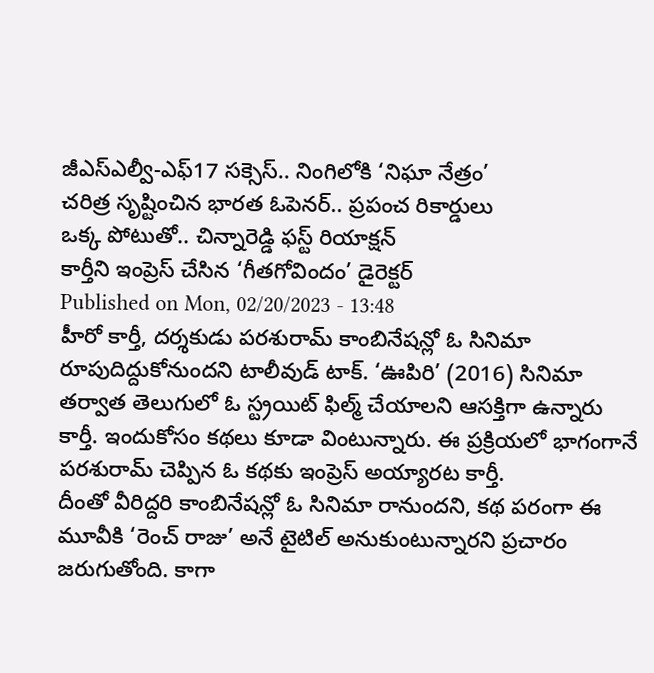జీఎస్ఎల్వీ-ఎఫ్17 సక్సెస్.. నింగిలోకి ‘నిఘా నేత్రం’
చరిత్ర సృష్టించిన భారత ఓపెనర్.. ప్రపంచ రికార్డులు
ఒక్క పోటుతో.. చిన్నారెడ్డి ఫస్ట్ రియాక్షన్
కార్తీని ఇంప్రెస్ చేసిన ‘గీతగోవిందం’ డైరెక్టర్
Published on Mon, 02/20/2023 - 13:48
హీరో కార్తీ, దర్శకుడు పరశురామ్ కాంబినేషన్లో ఓ సినిమా రూపుదిద్దుకోనుందని టాలీవుడ్ టాక్. ‘ఊపిరి’ (2016) సినిమా తర్వాత తెలుగులో ఓ స్ట్రయిట్ ఫిల్మ్ చేయాలని ఆసక్తిగా ఉన్నారు కార్తీ. ఇందుకోసం కథలు కూడా వింటున్నారు. ఈ ప్రక్రియలో భాగంగానే పరశురామ్ చెప్పిన ఓ కథకు ఇంప్రెస్ అయ్యారట కార్తీ.
దీంతో వీరిద్దరి కాంబినేషన్లో ఓ సినిమా రానుందని, కథ పరంగా ఈ మూవీకి ‘రెంచ్ రాజు’ అనే టైటిల్ అనుకుంటున్నారని ప్రచారం జరుగుతోంది. కాగా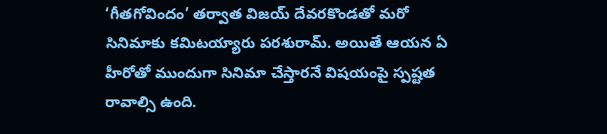‘గీతగోవిందం’ తర్వాత విజయ్ దేవరకొండతో మరో సినిమాకు కమిటయ్యారు పరశురామ్. అయితే ఆయన ఏ హీరోతో ముందుగా సినిమా చేస్తారనే విషయంపై స్పష్టత రావాల్సి ఉంది.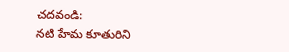చదవండి:
నటి హేమ కూతురిని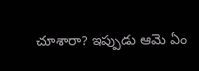చూశారా? ఇప్పుడు ఆమె ఏం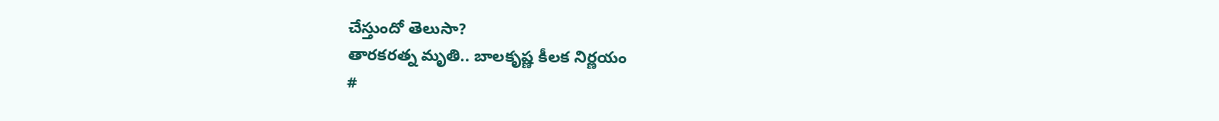చేస్తుందో తెలుసా?
తారకరత్న మృతి.. బాలకృష్ణ కీలక నిర్ణయం
#